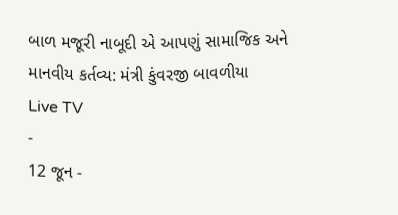બાળ મજૂરી નાબૂદી એ આપણું સામાજિક અને માનવીય કર્તવ્ય: મંત્રી કુંવરજી બાવળીયા
Live TV
-
12 જૂન -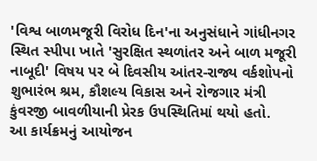'વિશ્વ બાળમજૂરી વિરોધ દિન'ના અનુસંધાને ગાંધીનગર સ્થિત સ્પીપા ખાતે 'સુરક્ષિત સ્થળાંતર અને બાળ મજૂરી નાબૂદી' વિષય પર બે દિવસીય આંતર-રાજ્ય વર્કશોપનો શુભારંભ શ્રમ, કૌશલ્ય વિકાસ અને રોજગાર મંત્રી કુંવરજી બાવળીયાની પ્રેરક ઉપસ્થિતિમાં થયો હતો.
આ કાર્યક્રમનું આયોજન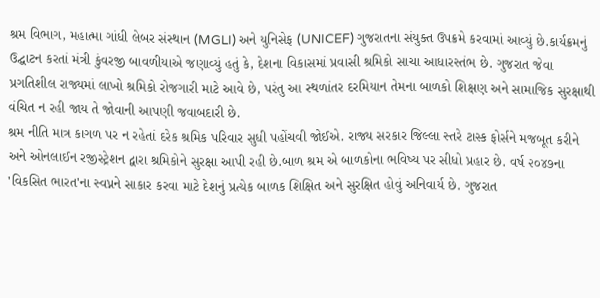શ્રમ વિભાગ, મહાત્મા ગાંધી લેબર સંસ્થાન (MGLI) અને યુનિસેફ (UNICEF) ગુજરાતના સંયુક્ત ઉપક્રમે કરવામાં આવ્યું છે.કાર્યક્રમનું ઉદ્ઘાટન કરતાં મંત્રી કુંવરજી બાવળીયાએ જણાવ્યું હતું કે, દેશના વિકાસમાં પ્રવાસી શ્રમિકો સાચા આધારસ્તંભ છે. ગુજરાત જેવા પ્રગતિશીલ રાજ્યમાં લાખો શ્રમિકો રોજગારી માટે આવે છે, પરંતુ આ સ્થળાંતર દરમિયાન તેમના બાળકો શિક્ષણ અને સામાજિક સુરક્ષાથી વંચિત ન રહી જાય તે જોવાની આપણી જવાબદારી છે.
શ્રમ નીતિ માત્ર કાગળ પર ન રહેતાં દરેક શ્રમિક પરિવાર સુધી પહોંચવી જોઈએ. રાજ્ય સરકાર જિલ્લા સ્તરે ટાસ્ક ફોર્સને મજબૂત કરીને અને ઓનલાઈન રજીસ્ટ્રેશન દ્વારા શ્રમિકોને સુરક્ષા આપી રહી છે.બાળ શ્રમ એ બાળકોના ભવિષ્ય પર સીધો પ્રહાર છે. વર્ષ ૨૦૪૭ના 'વિકસિત ભારત'ના સ્વપ્નને સાકાર કરવા માટે દેશનું પ્રત્યેક બાળક શિક્ષિત અને સુરક્ષિત હોવું અનિવાર્ય છે. ગુજરાત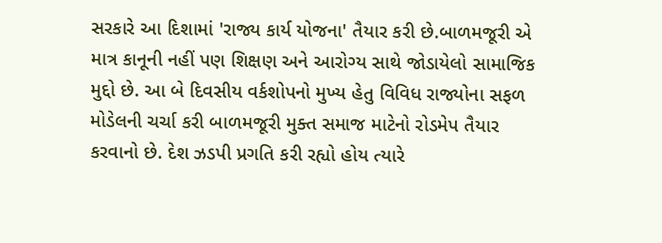સરકારે આ દિશામાં 'રાજ્ય કાર્ય યોજના' તૈયાર કરી છે.બાળમજૂરી એ માત્ર કાનૂની નહીં પણ શિક્ષણ અને આરોગ્ય સાથે જોડાયેલો સામાજિક મુદ્દો છે. આ બે દિવસીય વર્કશોપનો મુખ્ય હેતુ વિવિધ રાજ્યોના સફળ મોડેલની ચર્ચા કરી બાળમજૂરી મુક્ત સમાજ માટેનો રોડમેપ તૈયાર કરવાનો છે. દેશ ઝડપી પ્રગતિ કરી રહ્યો હોય ત્યારે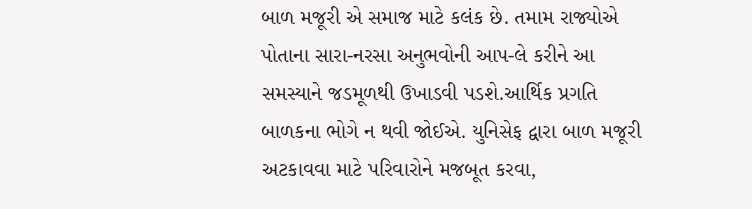બાળ મજૂરી એ સમાજ માટે કલંક છે. તમામ રાજ્યોએ પોતાના સારા-નરસા અનુભવોની આપ-લે કરીને આ સમસ્યાને જડમૂળથી ઉખાડવી પડશે.આર્થિક પ્રગતિ બાળકના ભોગે ન થવી જોઈએ. યુનિસેફ દ્વારા બાળ મજૂરી અટકાવવા માટે પરિવારોને મજબૂત કરવા,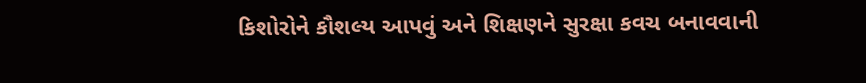કિશોરોને કૌશલ્ય આપવું અને શિક્ષણને સુરક્ષા કવચ બનાવવાની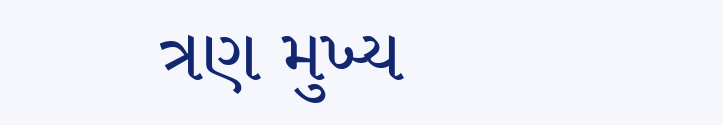ત્રણ મુખ્ય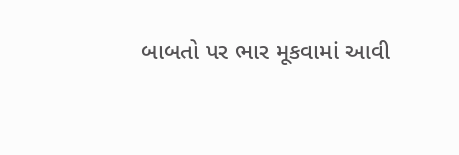બાબતો પર ભાર મૂકવામાં આવી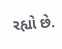રહ્યો છે.